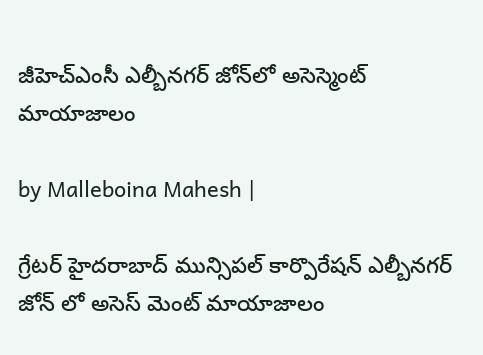జీహెచ్ఎంసీ ఎల్బీనగర్ జోన్‌లో అసెస్మెంట్ మాయాజాలం

by Malleboina Mahesh |

గ్రేటర్ హైదరాబాద్ మున్సిపల్ కార్పొరేషన్ ఎల్బీనగర్ జోన్ లో అసెస్ మెంట్ మాయాజాలం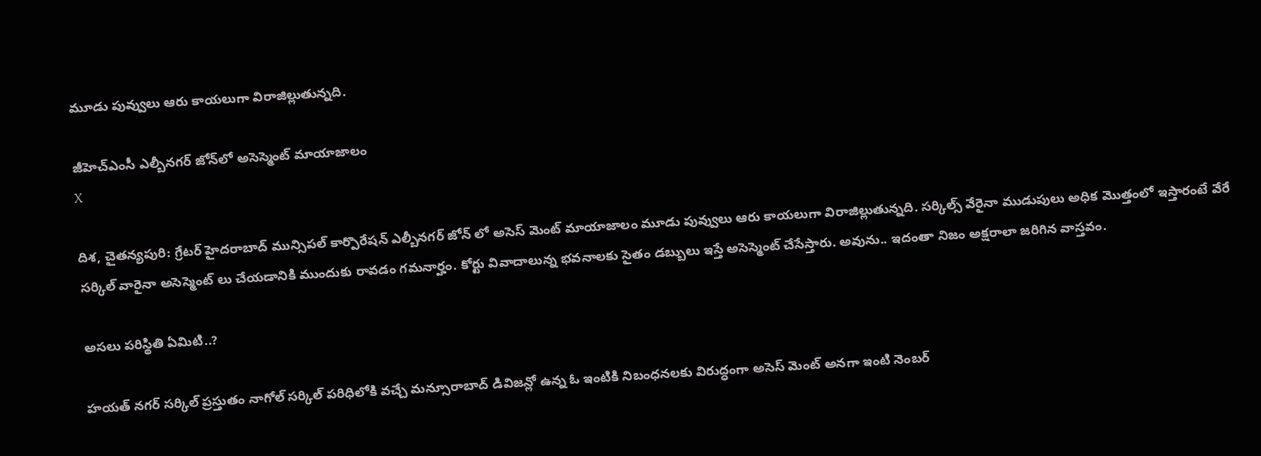మూడు పువ్వులు ఆరు కాయలుగా విరాజిల్లుతున్నది.

జీహెచ్ఎంసీ ఎల్బీనగర్ జోన్‌లో అసెస్మెంట్ మాయాజాలం
X

దిశ, చైతన్యపురి: గ్రేటర్ హైదరాబాద్ మున్సిపల్ కార్పొరేషన్ ఎల్బీనగర్ జోన్ లో అసెస్ మెంట్ మాయాజాలం మూడు పువ్వులు ఆరు కాయలుగా విరాజిల్లుతున్నది. సర్కిల్స్ వేరైనా ముడుపులు అధిక మొత్తంలో ఇస్తారంటే వేరే సర్కిల్ వారైనా అసెస్మెంట్ లు చేయడానికి ముందుకు రావడం గమనార్హం. కోర్టు వివాదాలున్న భవనాలకు సైతం డబ్బులు ఇస్తే అసెస్మెంట్ చేసేస్తారు. అవును.. ఇదంతా నిజం అక్షరాలా జరిగిన వాస్తవం.

అసలు పరిస్థితి ఏమిటి..?

హయత్ నగర్ సర్కిల్ ప్రస్తుతం నాగోల్ సర్కిల్ పరిధిలోకి వచ్చే మన్సూరాబాద్ డివిజన్లో ఉన్న ఓ ఇంటికి నిబంధనలకు విరుద్ధంగా అసెస్ మెంట్ అనగా ఇంటి నెంబర్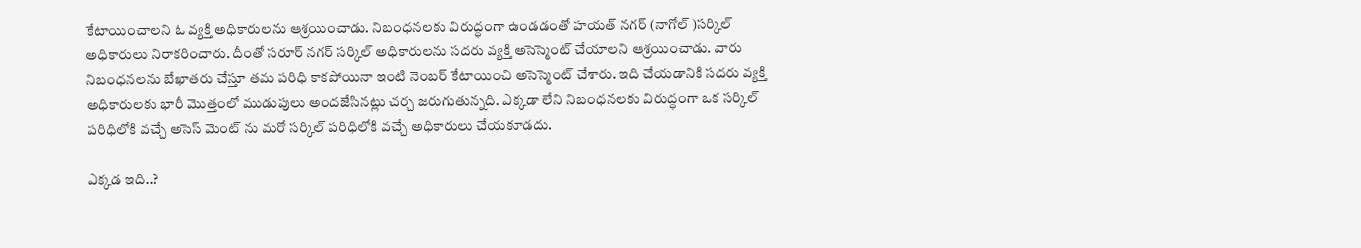కేటాయించాలని ఓ వ్యక్తి అధికారులను ఆశ్రయించాడు. నిబంధనలకు విరుద్ధంగా ఉండడంతో హయత్ నగర్ (నాగోల్ )సర్కిల్ అధికారులు నిరాకరించారు. దీంతో సరూర్ నగర్ సర్కిల్ అధికారులను సదరు వ్యక్తి అసెస్మెంట్ చేయాలని ఆశ్రయించాడు. వారు నిబంధనలను బేఖాతరు చేస్తూ తమ పరిధి కాకపోయినా ఇంటి నెంబర్ కేటాయించి అసెస్మెంట్ చేశారు. ఇది చేయడానికి సదరు వ్యక్తి అధికారులకు భారీ మొత్తంలో ముడుపులు అందజేసినట్లు చర్చ జరుగుతున్నది. ఎక్కడా లేని నిబంధనలకు విరుద్ధంగా ఒక సర్కిల్ పరిధిలోకి వచ్చే అసెస్ మెంట్ ను మరో సర్కిల్ పరిధిలోకి వచ్చే అధికారులు చేయకూడదు.

ఎక్కడ ఇది..?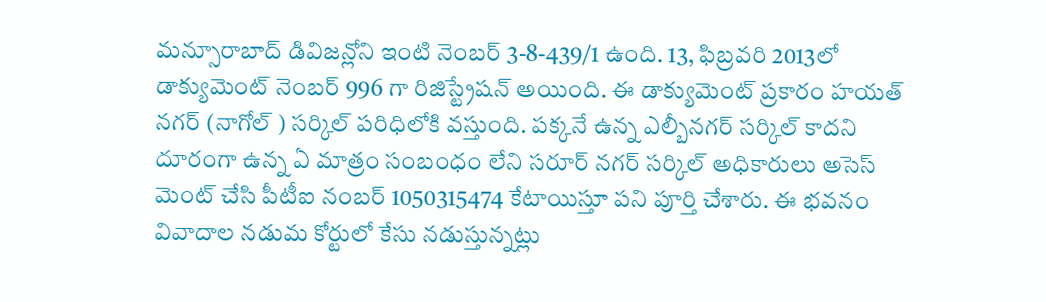మన్సూరాబాద్ డివిజన్లోని ఇంటి నెంబర్ 3-8-439/1 ఉంది. 13, ఫిబ్రవరి 2013లో డాక్యుమెంట్ నెంబర్ 996 గా రిజిస్ట్రేషన్ అయింది. ఈ డాక్యుమెంట్ ప్రకారం హయత్ నగర్ (నాగోల్ ) సర్కిల్ పరిధిలోకి వస్తుంది. పక్కనే ఉన్న ఎల్బీనగర్ సర్కిల్ కాదని దూరంగా ఉన్న ఏ మాత్రం సంబంధం లేని సరూర్ నగర్ సర్కిల్ అధికారులు అసెస్ మెంట్ చేసి పీటీఐ నంబర్ 1050315474 కేటాయిస్తూ పని పూర్తి చేశారు. ఈ భవనం వివాదాల నడుమ కోర్టులో కేసు నడుస్తున్నట్లు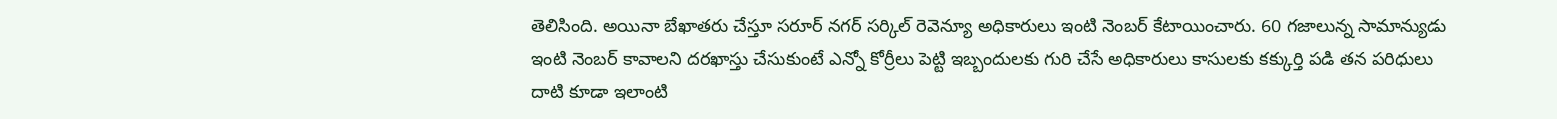తెలిసింది. అయినా బేఖాతరు చేస్తూ సరూర్ నగర్ సర్కిల్ రెవెన్యూ అధికారులు ఇంటి నెంబర్ కేటాయించారు. 60 గజాలున్న సామాన్యుడు ఇంటి నెంబర్ కావాలని దరఖాస్తు చేసుకుంటే ఎన్నో కోర్రీలు పెట్టి ఇబ్బందులకు గురి చేసే అధికారులు కాసులకు కక్కుర్తి పడి తన పరిధులు దాటి కూడా ఇలాంటి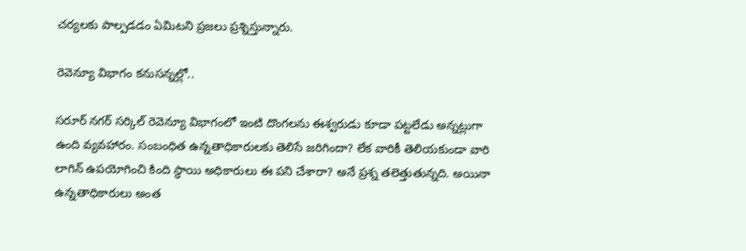చర్యలకు పాల్పడడం ఏమిటని ప్రజలు ప్రశ్నిస్తున్నారు.

రెవెన్యూ విభాగం కనుసన్నల్లో..

సరూర్ నగర్ సర్కిల్ రెవెన్యూ విభాగంలో ఇంటి దొంగలను ఈశ్వరుడు కూడా పట్టలేడు అన్నట్లుగా ఉంది వ్యవహారం. సంబంధిత ఉన్నతాధికారులకు తెలిసే జరిగిందా? లేక వారికీ తెలియకుండా వారి లాగిన్ ఉపయోగించి కింది స్థాయి అధికారులు ఈ పని చేశారా? అనే ప్రశ్న తలెత్తుతున్నది. అయినా ఉన్నతాధికారులు అంత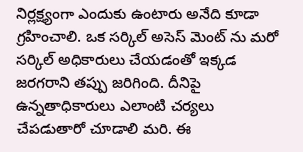నిర్లక్ష్యంగా ఎందుకు ఉంటారు అనేది కూడా గ్రహించాలి. ఒక సర్కిల్ అసెస్ మెంట్ ను మరో సర్కిల్ అధికారులు చేయడంతో ఇక్కడ జరగరాని తప్పు జరిగింది. దీనిపై ఉన్నతాధికారులు ఎలాంటి చర్యలు చేపడుతారో చూడాలి మరి. ఈ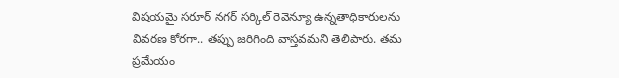విషయమై సరూర్ నగర్ సర్కిల్ రెవెన్యూ ఉన్నతాధికారులను వివరణ కోరగా.. తప్పు జరిగింది వాస్తవమని తెలిపారు. తమ ప్రమేయం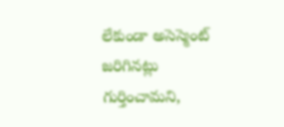లేకుండా అసెస్మెంట్ జరిగినట్లు గుర్తించామని,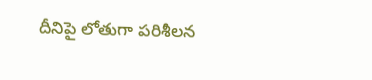దీనిపై లోతుగా పరిశీలన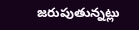జరుపుతున్నట్లు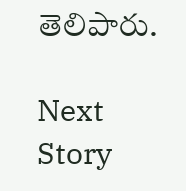తెలిపారు.

Next Story